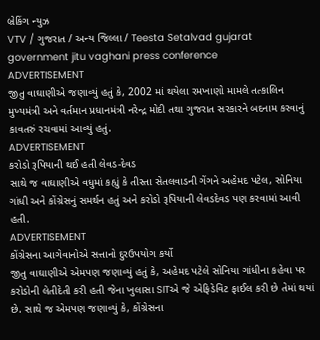બ્રેકિંગ ન્યુઝ
VTV / ગુજરાત / અન્ય જિલ્લા / Teesta Setalvad gujarat government jitu vaghani press conference
ADVERTISEMENT
જીતુ વાઘાણીએ જણાવ્યું હતું કે, 2002 માં થયેલા રમખાણો મામલે તત્કાલિન મુખ્યમંત્રી અને વર્તમાન પ્રધાનમંત્રી નરેન્દ્ર મોદી તથા ગુજરાત સરકારને બદનામ કરવાનું કાવતરું રચવામાં આવ્યું હતું.
ADVERTISEMENT
કરોડો રૂપિયાની થઈ હતી લેવડ-દેવડ
સાથે જ વાઘાણીએ વધુમાં કહ્યું કે તીસ્તા સેતલવાડની ગેંગને અહેમદ પટેલ, સોનિયા ગાંધી અને કોંગ્રેસનું સમર્થન હતું અને કરોડો રૂપિયાની લેવડદેવડ પણ કરવામાં આવી હતી.
ADVERTISEMENT
કોંગ્રેસના આગેવાનોએ સત્તાનો દુરઉપયોગ કર્યો
જીતુ વાઘાણીએ એમપણ જણાવ્યું હતું કે, અહેમદ પટેલે સોનિયા ગાંધીના કહેવા પર કરોડોની લેતીદેતી કરી હતી જેના ખુલાસા SITએ જે એફિડેવિટ ફાઈલ કરી છે તેમાં થયાં છે. સાથે જ એમપણ જણાવ્યું કે, કોંગ્રેસના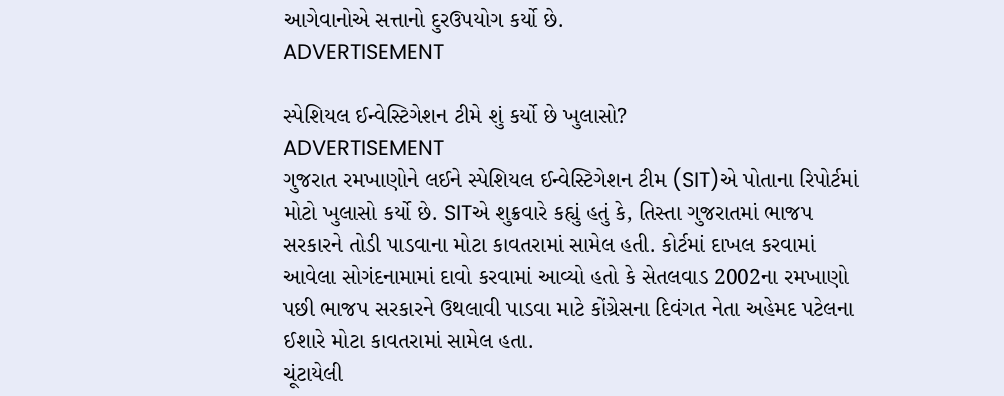આગેવાનોએ સત્તાનો દુરઉપયોગ કર્યો છે.
ADVERTISEMENT

સ્પેશિયલ ઈન્વેસ્ટિગેશન ટીમે શું કર્યો છે ખુલાસો?
ADVERTISEMENT
ગુજરાત રમખાણોને લઈને સ્પેશિયલ ઈન્વેસ્ટિગેશન ટીમ (SIT)એ પોતાના રિપોર્ટમાં મોટો ખુલાસો કર્યો છે. SITએ શુક્રવારે કહ્યું હતું કે, તિસ્તા ગુજરાતમાં ભાજપ સરકારને તોડી પાડવાના મોટા કાવતરામાં સામેલ હતી. કોર્ટમાં દાખલ કરવામાં આવેલા સોગંદનામામાં દાવો કરવામાં આવ્યો હતો કે સેતલવાડ 2002ના રમખાણો પછી ભાજપ સરકારને ઉથલાવી પાડવા માટે કોંગ્રેસના દિવંગત નેતા અહેમદ પટેલના ઈશારે મોટા કાવતરામાં સામેલ હતા.
ચૂંટાયેલી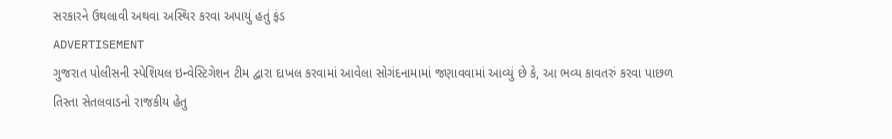સરકારને ઉથલાવી અથવા અસ્થિર કરવા અપાયું હતું ફંડ
ADVERTISEMENT
ગુજરાત પોલીસની સ્પેશિયલ ઇન્વેસ્ટિગેશન ટીમ દ્વારા દાખલ કરવામાં આવેલા સોગંદનામામાં જણાવવામાં આવ્યું છે કે, આ ભવ્ય કાવતરું કરવા પાછળ તિસ્તા સેતલવાડનો રાજકીય હેતુ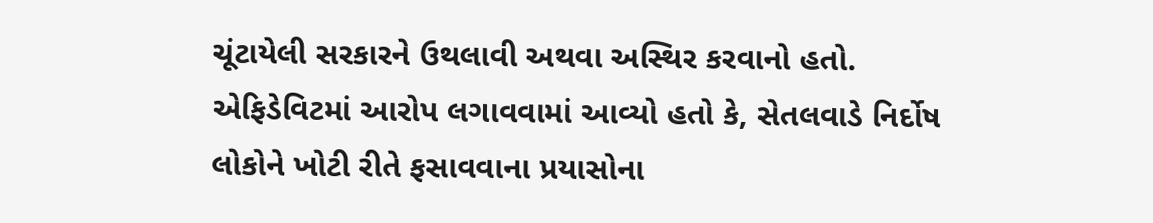ચૂંટાયેલી સરકારને ઉથલાવી અથવા અસ્થિર કરવાનો હતો. એફિડેવિટમાં આરોપ લગાવવામાં આવ્યો હતો કે, સેતલવાડે નિર્દોષ લોકોને ખોટી રીતે ફસાવવાના પ્રયાસોના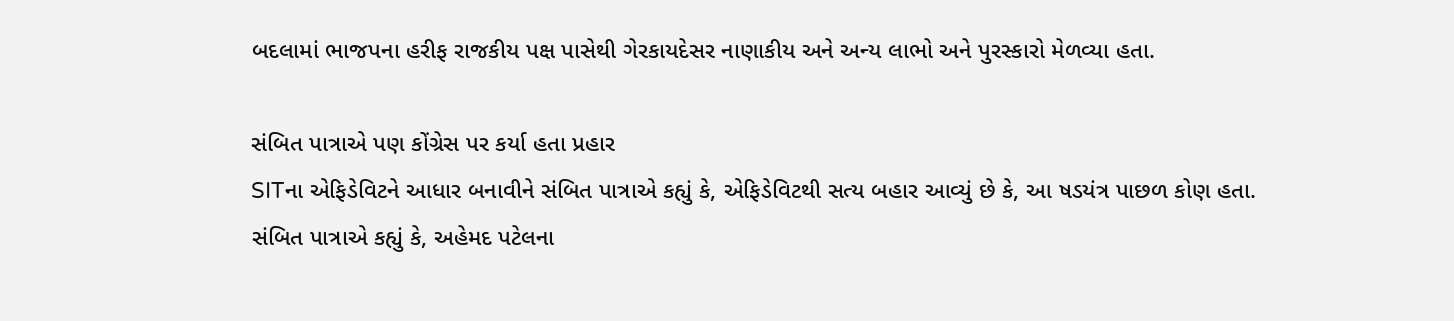બદલામાં ભાજપના હરીફ રાજકીય પક્ષ પાસેથી ગેરકાયદેસર નાણાકીય અને અન્ય લાભો અને પુરસ્કારો મેળવ્યા હતા.

સંબિત પાત્રાએ પણ કોંગ્રેસ પર કર્યા હતા પ્રહાર
SITના એફિડેવિટને આધાર બનાવીને સંબિત પાત્રાએ કહ્યું કે, એફિડેવિટથી સત્ય બહાર આવ્યું છે કે, આ ષડયંત્ર પાછળ કોણ હતા. સંબિત પાત્રાએ કહ્યું કે, અહેમદ પટેલના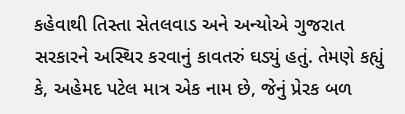કહેવાથી તિસ્તા સેતલવાડ અને અન્યોએ ગુજરાત સરકારને અસ્થિર કરવાનું કાવતરું ઘડ્યું હતું. તેમણે કહ્યું કે, અહેમદ પટેલ માત્ર એક નામ છે, જેનું પ્રેરક બળ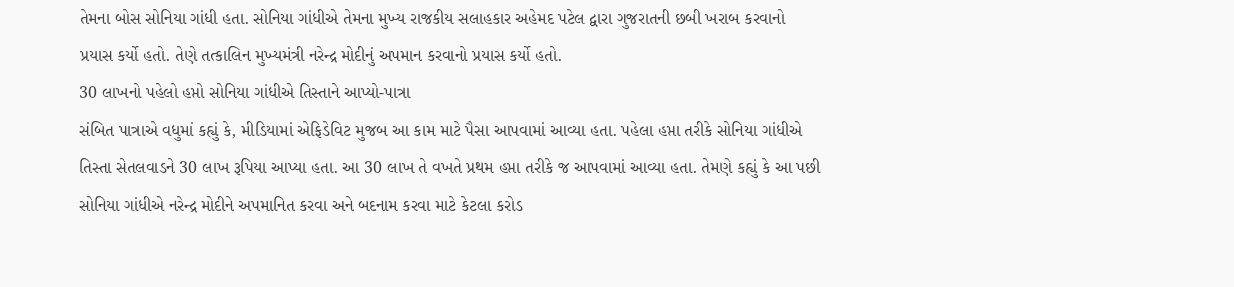તેમના બોસ સોનિયા ગાંધી હતા. સોનિયા ગાંધીએ તેમના મુખ્ય રાજકીય સલાહકાર અહેમદ પટેલ દ્વારા ગુજરાતની છબી ખરાબ કરવાનો પ્રયાસ કર્યો હતો. તેણે તત્કાલિન મુખ્યમંત્રી નરેન્દ્ર મોદીનું અપમાન કરવાનો પ્રયાસ કર્યો હતો.
30 લાખનો પહેલો હપ્તો સોનિયા ગાંધીએ તિસ્તાને આપ્યો-પાત્રા
સંબિત પાત્રાએ વધુમાં કહ્યું કે, મીડિયામાં એફિડેવિટ મુજબ આ કામ માટે પૈસા આપવામાં આવ્યા હતા. પહેલા હપ્તા તરીકે સોનિયા ગાંધીએ તિસ્તા સેતલવાડને 30 લાખ રૂપિયા આપ્યા હતા. આ 30 લાખ તે વખતે પ્રથમ હપ્તા તરીકે જ આપવામાં આવ્યા હતા. તેમણે કહ્યું કે આ પછી સોનિયા ગાંધીએ નરેન્દ્ર મોદીને અપમાનિત કરવા અને બદનામ કરવા માટે કેટલા કરોડ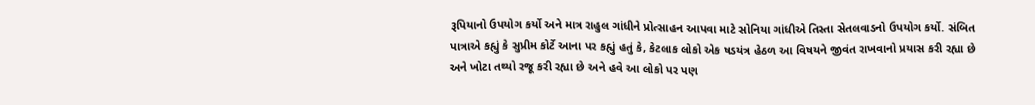રૂપિયાનો ઉપયોગ કર્યો અને માત્ર રાહુલ ગાંધીને પ્રોત્સાહન આપવા માટે સોનિયા ગાંધીએ તિસ્તા સેતલવાડનો ઉપયોગ કર્યો. સંબિત પાત્રાએ કહ્યું કે સુપ્રીમ કોર્ટે આના પર કહ્યું હતું કે, કેટલાક લોકો એક ષડયંત્ર હેઠળ આ વિષયને જીવંત રાખવાનો પ્રયાસ કરી રહ્યા છે અને ખોટા તથ્યો રજૂ કરી રહ્યા છે અને હવે આ લોકો પર પણ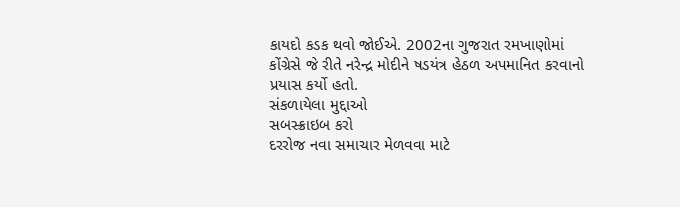કાયદો કડક થવો જોઈએ. 2002ના ગુજરાત રમખાણોમાં કોંગ્રેસે જે રીતે નરેન્દ્ર મોદીને ષડયંત્ર હેઠળ અપમાનિત કરવાનો પ્રયાસ કર્યો હતો.
સંકળાયેલા મુદ્દાઓ
સબસ્ક્રાઇબ કરો
દરરોજ નવા સમાચાર મેળવવા માટે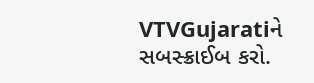VTVGujaratiને સબસ્ક્રાઈબ કરો.